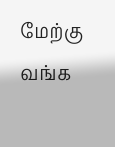மேற்கு வங்க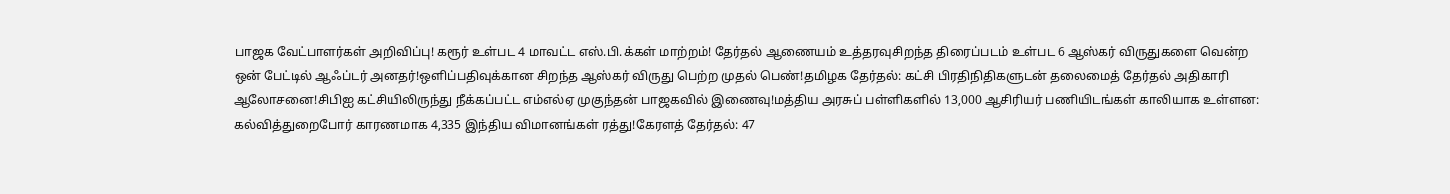பாஜக வேட்பாளர்கள் அறிவிப்பு! கரூர் உள்பட 4 மாவட்ட எஸ்.பி.க்கள் மாற்றம்! தேர்தல் ஆணையம் உத்தரவுசிறந்த திரைப்படம் உள்பட 6 ஆஸ்கர் விருதுகளை வென்ற ஒன் பேட்டில் ஆஃப்டர் அனதர்!ஒளிப்பதிவுக்கான சிறந்த ஆஸ்கர் விருது பெற்ற முதல் பெண்!தமிழக தேர்தல்: கட்சி பிரதிநிதிகளுடன் தலைமைத் தேர்தல் அதிகாரி ஆலோசனை!சிபிஐ கட்சியிலிருந்து நீக்கப்பட்ட எம்எல்ஏ முகுந்தன் பாஜகவில் இணைவு!மத்திய அரசுப் பள்ளிகளில் 13,000 ஆசிரியர் பணியிடங்கள் காலியாக உள்ளன: கல்வித்துறைபோர் காரணமாக 4,335 இந்திய விமானங்கள் ரத்து!கேரளத் தேர்தல்: 47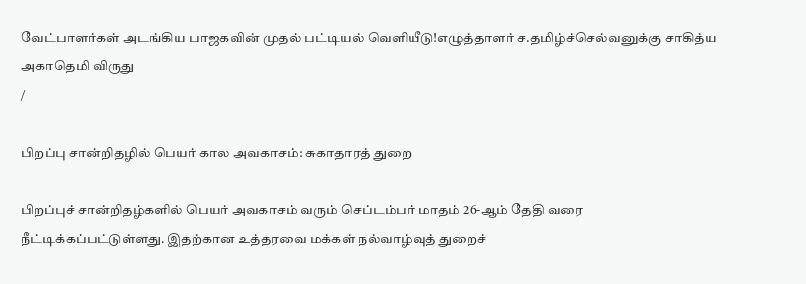வேட்பாளர்கள் அடங்கிய பாஜகவின் முதல் பட்டியல் வெளியீடு!எழுத்தாளர் ச.தமிழ்ச்செல்வனுக்கு சாகித்ய அகாதெமி விருது
/

பிறப்பு சான்றிதழில் பெயர் கால அவகாசம்: சுகாதாரத் துறை

பிறப்புச் சான்றிதழ்களில் பெயர் அவகாசம் வரும் செப்டம்பர் மாதம் 26-ஆம் தேதி வரை நீட்டிக்கப்பட்டுள்ளது. இதற்கான உத்தரவை மக்கள் நல்வாழ்வுத் துறைச்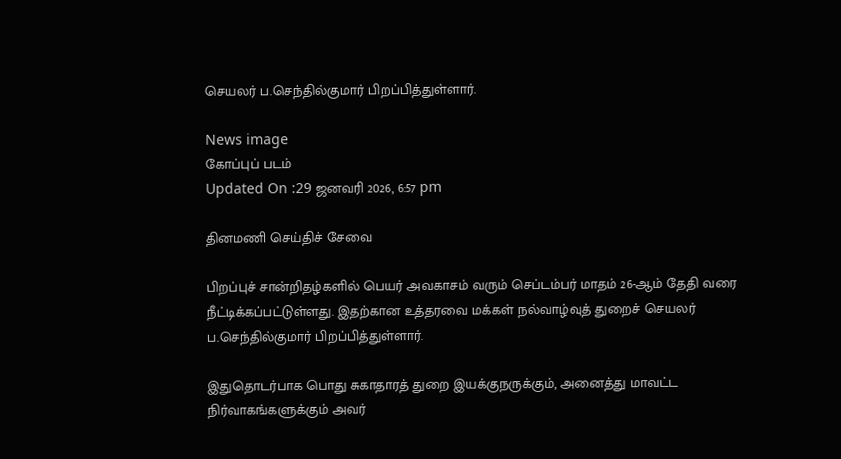செயலர் ப.செந்தில்குமார் பிறப்பித்துள்ளார்.

News image
கோப்புப் படம்
Updated On :29 ஜனவரி 2026, 6:57 pm

தினமணி செய்திச் சேவை

பிறப்புச் சான்றிதழ்களில் பெயர் அவகாசம் வரும் செப்டம்பர் மாதம் 26-ஆம் தேதி வரை நீட்டிக்கப்பட்டுள்ளது. இதற்கான உத்தரவை மக்கள் நல்வாழ்வுத் துறைச் செயலர் ப.செந்தில்குமார் பிறப்பித்துள்ளார்.

இதுதொடர்பாக பொது சுகாதாரத் துறை இயக்குநருக்கும், அனைத்து மாவட்ட நிர்வாகங்களுக்கும் அவர்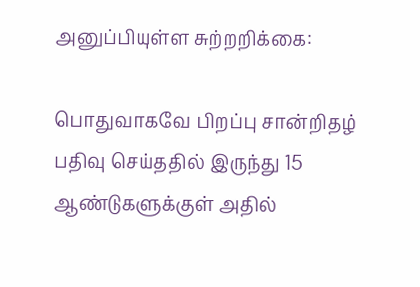அனுப்பியுள்ள சுற்றறிக்கை:

பொதுவாகவே பிறப்பு சான்றிதழ் பதிவு செய்ததில் இருந்து 15 ஆண்டுகளுக்குள் அதில்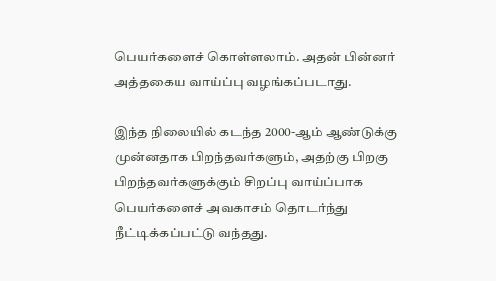பெயர்களைச் கொள்ளலாம். அதன் பின்னர் அத்தகைய வாய்ப்பு வழங்கப்படாது.

இந்த நிலையில் கடந்த 2000-ஆம் ஆண்டுக்கு முன்னதாக பிறந்தவர்களும், அதற்கு பிறகு பிறந்தவர்களுக்கும் சிறப்பு வாய்ப்பாக பெயர்களைச் அவகாசம் தொடர்ந்து நீட்டிக்கப்பட்டு வந்தது.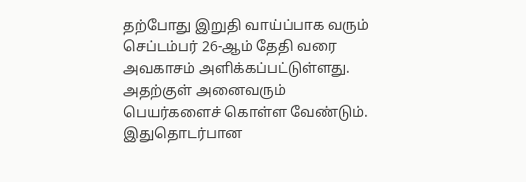தற்போது இறுதி வாய்ப்பாக வரும் செப்டம்பர் 26-ஆம் தேதி வரை அவகாசம் அளிக்கப்பட்டுள்ளது. அதற்குள் அனைவரும் பெயர்களைச் கொள்ள வேண்டும். இதுதொடர்பான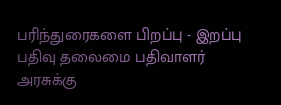பரிந்துரைகளை பிறப்பு - இறப்பு பதிவு தலைமை பதிவாளர் அரசுக்கு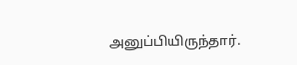அனுப்பியிருந்தார்.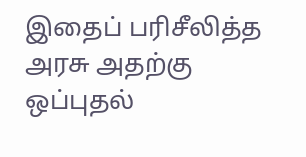இதைப் பரிசீலித்த அரசு அதற்கு ஒப்புதல்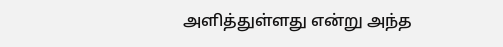அளித்துள்ளது என்று அந்த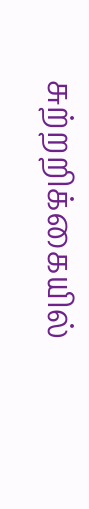சுற்றறிக்கையில்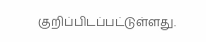குறிப்பிடப்பட்டுள்ளது.